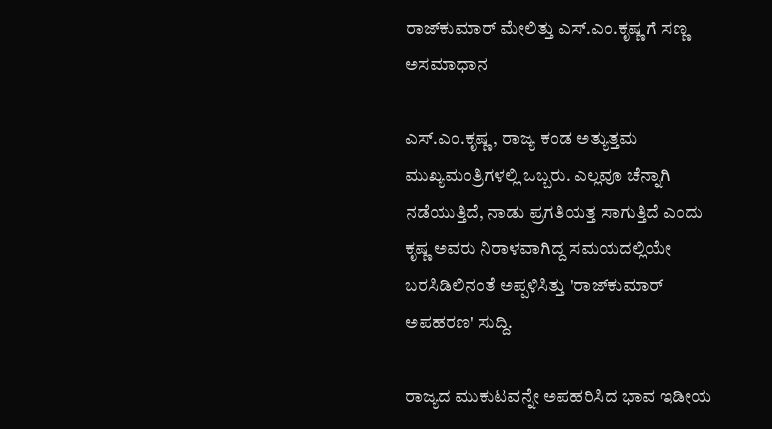ರಾಜ್‌ಕುಮಾರ್ ಮೇಲಿತ್ತು ಎಸ್‌.ಎಂ.ಕೃಷ್ಣ ಗೆ ಸಣ್ಣ ಅಸಮಾಧಾನ

ಎಸ್.ಎಂ.ಕೃಷ್ಣ, ರಾಜ್ಯ ಕಂಡ ಅತ್ಯುತ್ತಮ ಮುಖ್ಯಮಂತ್ರಿಗಳಲ್ಲಿ ಒಬ್ಬರು. ಎಲ್ಲವೂ ಚೆನ್ನಾಗಿ ನಡೆಯುತ್ತಿದೆ, ನಾಡು ಪ್ರಗತಿಯತ್ತ ಸಾಗುತ್ತಿದೆ ಎಂದು ಕೃಷ್ಣ ಅವರು ನಿರಾಳವಾಗಿದ್ದ ಸಮಯದಲ್ಲಿಯೇ ಬರಸಿಡಿಲಿನಂತೆ ಅಪ್ಪಳಿಸಿತ್ತು 'ರಾಜ್‌ಕುಮಾರ್ ಅಪಹರಣ' ಸುದ್ದಿ.

ರಾಜ್ಯದ ಮುಕುಟವನ್ನೇ ಅಪಹರಿಸಿದ ಭಾವ ಇಡೀಯ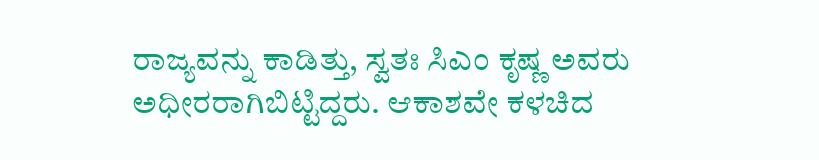ರಾಜ್ಯವನ್ನು ಕಾಡಿತ್ತು, ಸ್ವತಃ ಸಿಎಂ ಕೃಷ್ಣ ಅವರು ಅಧೀರರಾಗಿಬಿಟ್ಟಿದ್ದರು. ಆಕಾಶವೇ ಕಳಚಿದ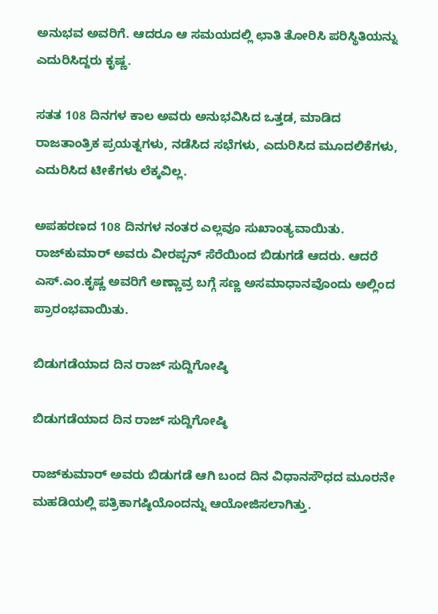ಅನುಭವ ಅವರಿಗೆ. ಆದರೂ ಆ ಸಮಯದಲ್ಲಿ ಛಾತಿ ತೋರಿಸಿ ಪರಿಸ್ಥಿತಿಯನ್ನು ಎದುರಿಸಿದ್ದರು ಕೃಷ್ಣ.

ಸತತ 108 ದಿನಗಳ ಕಾಲ ಅವರು ಅನುಭವಿಸಿದ ಒತ್ತಡ, ಮಾಡಿದ ರಾಜತಾಂತ್ರಿಕ ಪ್ರಯತ್ನಗಳು, ನಡೆಸಿದ ಸಭೆಗಳು, ಎದುರಿಸಿದ ಮೂದಲಿಕೆಗಳು, ಎದುರಿಸಿದ ಟೀಕೆಗಳು ಲೆಕ್ಕವಿಲ್ಲ.

ಅಪಹರಣದ 108 ದಿನಗಳ ನಂತರ ಎಲ್ಲವೂ ಸುಖಾಂತ್ಯವಾಯಿತು. ರಾಜ್‌ಕುಮಾರ್ ಅವರು ವೀರಪ್ಪನ್ ಸೆರೆಯಿಂದ ಬಿಡುಗಡೆ ಆದರು. ಆದರೆ ಎಸ್‌.ಎಂ.ಕೃಷ್ಣ ಅವರಿಗೆ ಅಣ್ಣಾವ್ರ ಬಗ್ಗೆ ಸಣ್ಣ ಅಸಮಾಧಾನವೊಂದು ಅಲ್ಲಿಂದ ಪ್ರಾರಂಭವಾಯಿತು.

ಬಿಡುಗಡೆಯಾದ ದಿನ ರಾಜ್ ಸುದ್ದಿಗೋಷ್ಠಿ

ಬಿಡುಗಡೆಯಾದ ದಿನ ರಾಜ್ ಸುದ್ದಿಗೋಷ್ಠಿ

ರಾಜ್‌ಕುಮಾರ್ ಅವರು ಬಿಡುಗಡೆ ಆಗಿ ಬಂದ ದಿನ ವಿಧಾನಸೌಧದ ಮೂರನೇ ಮಹಡಿಯಲ್ಲಿ ಪತ್ರಿಕಾಗಷ್ಠಿಯೊಂದನ್ನು ಆಯೋಜಿಸಲಾಗಿತ್ತು.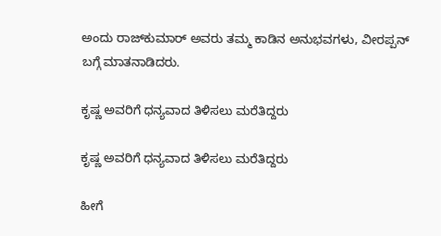ಅಂದು ರಾಜ್‌ಕುಮಾರ್ ಅವರು ತಮ್ಮ ಕಾಡಿನ ಅನುಭವಗಳು, ವೀರಪ್ಪನ್ ಬಗ್ಗೆ ಮಾತನಾಡಿದರು.

ಕೃಷ್ಣ ಅವರಿಗೆ ಧನ್ಯವಾದ ತಿಳಿಸಲು ಮರೆತಿದ್ದರು

ಕೃಷ್ಣ ಅವರಿಗೆ ಧನ್ಯವಾದ ತಿಳಿಸಲು ಮರೆತಿದ್ದರು

ಹೀಗೆ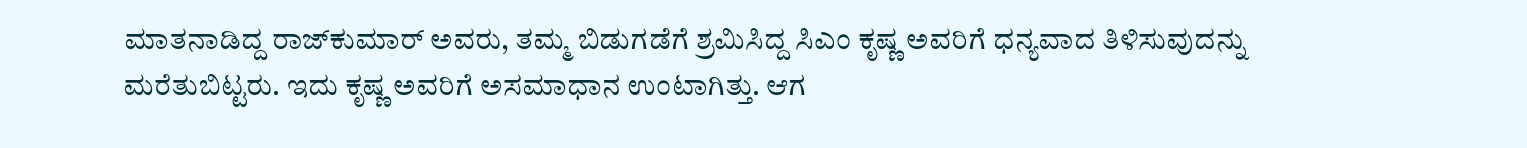ಮಾತನಾಡಿದ್ದ ರಾಜ್‌ಕುಮಾರ್ ಅವರು, ತಮ್ಮ ಬಿಡುಗಡೆಗೆ ಶ್ರಮಿಸಿದ್ದ ಸಿಎಂ ಕೃಷ್ಣ ಅವರಿಗೆ ಧನ್ಯವಾದ ತಿಳಿಸುವುದನ್ನು ಮರೆತುಬಿಟ್ಟರು. ಇದು ಕೃಷ್ಣ ಅವರಿಗೆ ಅಸಮಾಧಾನ ಉಂಟಾಗಿತ್ತು. ಆಗ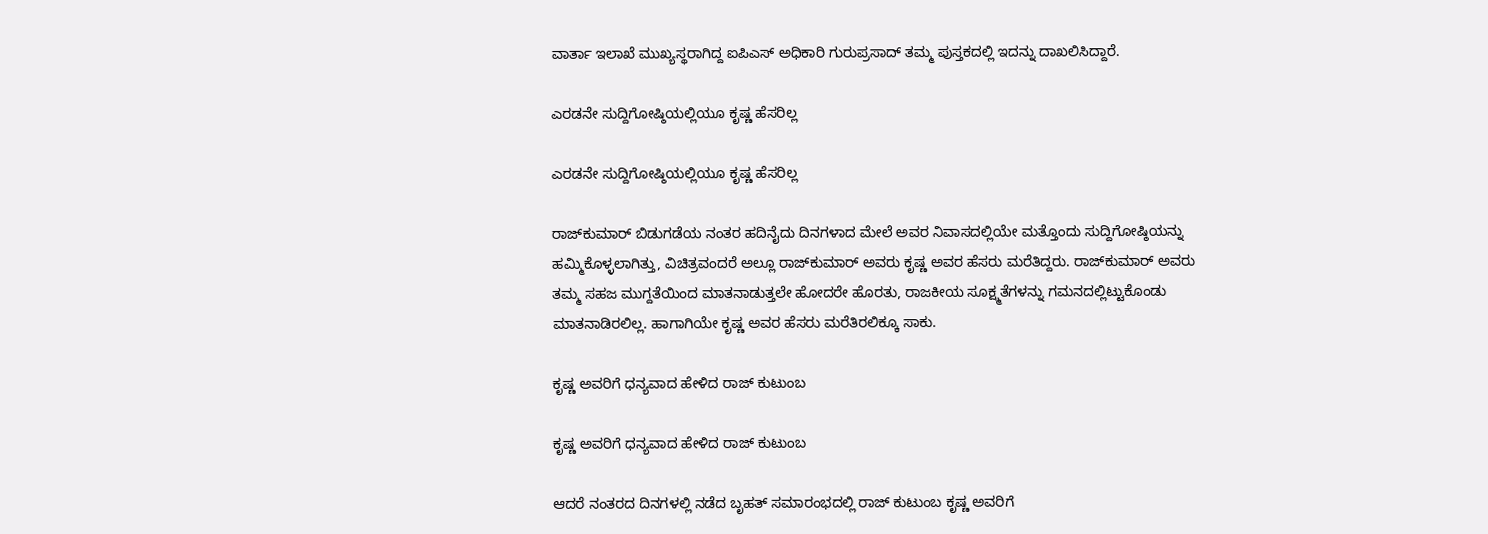ವಾರ್ತಾ ಇಲಾಖೆ ಮುಖ್ಯಸ್ಥರಾಗಿದ್ದ ಐಪಿಎಸ್ ಅಧಿಕಾರಿ ಗುರುಪ್ರಸಾದ್ ತಮ್ಮ ಪುಸ್ತಕದಲ್ಲಿ ಇದನ್ನು ದಾಖಲಿಸಿದ್ದಾರೆ.

ಎರಡನೇ ಸುದ್ದಿಗೋಷ್ಠಿಯಲ್ಲಿಯೂ ಕೃಷ್ಣ ಹೆಸರಿಲ್ಲ

ಎರಡನೇ ಸುದ್ದಿಗೋಷ್ಠಿಯಲ್ಲಿಯೂ ಕೃಷ್ಣ ಹೆಸರಿಲ್ಲ

ರಾಜ್‌ಕುಮಾರ್ ಬಿಡುಗಡೆಯ ನಂತರ ಹದಿನೈದು ದಿನಗಳಾದ ಮೇಲೆ ಅವರ ನಿವಾಸದಲ್ಲಿಯೇ ಮತ್ತೊಂದು ಸುದ್ದಿಗೋಷ್ಠಿಯನ್ನು ಹಮ್ಮಿಕೊಳ್ಳಲಾಗಿತ್ತು, ವಿಚಿತ್ರವಂದರೆ ಅಲ್ಲೂ ರಾಜ್‌ಕುಮಾರ್ ಅವರು ಕೃಷ್ಣ ಅವರ ಹೆಸರು ಮರೆತಿದ್ದರು. ರಾಜ್‌ಕುಮಾರ್ ಅವರು ತಮ್ಮ ಸಹಜ ಮುಗ್ದತೆಯಿಂದ ಮಾತನಾಡುತ್ತಲೇ ಹೋದರೇ ಹೊರತು, ರಾಜಕೀಯ ಸೂಕ್ಷ್ಮತೆಗಳನ್ನು ಗಮನದಲ್ಲಿಟ್ಟುಕೊಂಡು ಮಾತನಾಡಿರಲಿಲ್ಲ. ಹಾಗಾಗಿಯೇ ಕೃಷ್ಣ ಅವರ ಹೆಸರು ಮರೆತಿರಲಿಕ್ಕೂ ಸಾಕು.

ಕೃಷ್ಣ ಅವರಿಗೆ ಧನ್ಯವಾದ ಹೇಳಿದ ರಾಜ್ ಕುಟುಂಬ

ಕೃಷ್ಣ ಅವರಿಗೆ ಧನ್ಯವಾದ ಹೇಳಿದ ರಾಜ್ ಕುಟುಂಬ

ಆದರೆ ನಂತರದ ದಿನಗಳಲ್ಲಿ ನಡೆದ ಬೃಹತ್ ಸಮಾರಂಭದಲ್ಲಿ ರಾಜ್ ಕುಟುಂಬ ಕೃಷ್ಣ ಅವರಿಗೆ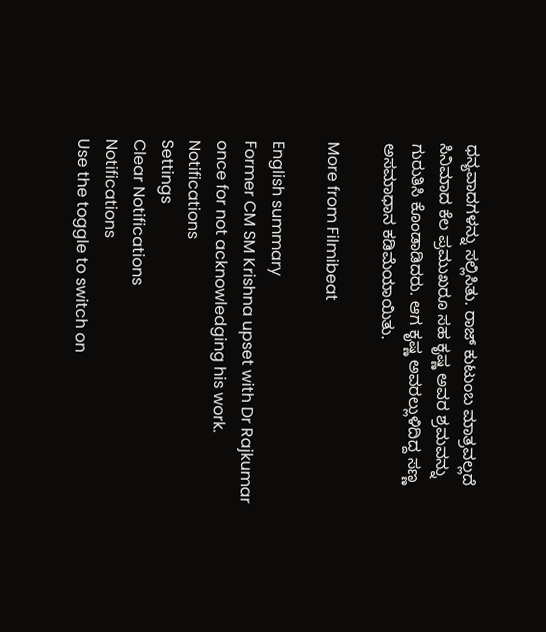ಧನ್ಯವಾದಗಳನ್ನು ಸಲ್ಲಿಸಿತು. ರಾಜ್ ಕುಟುಂಬ ಮಾತ್ರವಲ್ಲದೆ ಸಿನಿಮಾದ ಕೆಲ ಪ್ರಮುಖರೂ ಸಹ ಕೃಷ್ಣ ಅವರ ಶ್ರಮವನ್ನು ಗುರುತಿಸಿ ಕೊಂಡಾಡಿದರು. ಆಗ ಕೃಷ್ಣ ಅವರಲ್ಲುಳಿದಿದ್ದ ಸಣ್ಣ ಅಸಮಾಧಾನ ಕಡಿಮೆಯಾಯಿತು.

More from Filmibeat

English summary
Former CM SM Krishna upset with Dr Rajkumar once for not acknowledging his work.
Notifications
Settings
Clear Notifications
Notifications
Use the toggle to switch on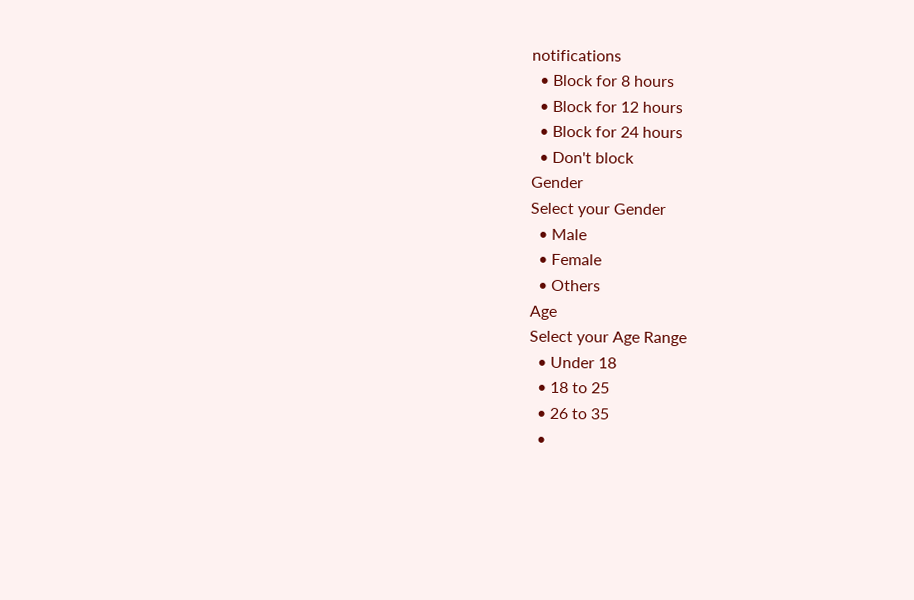notifications
  • Block for 8 hours
  • Block for 12 hours
  • Block for 24 hours
  • Don't block
Gender
Select your Gender
  • Male
  • Female
  • Others
Age
Select your Age Range
  • Under 18
  • 18 to 25
  • 26 to 35
  •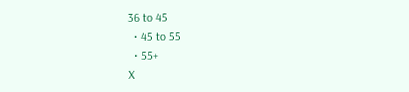36 to 45
  • 45 to 55
  • 55+
X